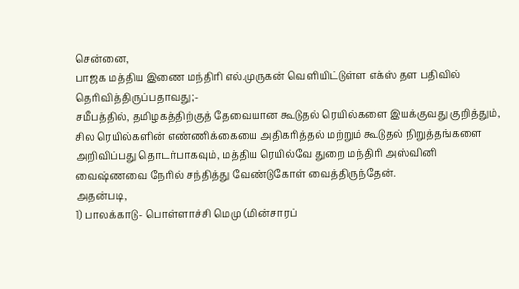சென்னை,
பாஜக மத்திய இணை மந்திரி எல்.முருகன் வெளியிட்டுள்ள எக்ஸ் தள பதிவில் தெரிவித்திருப்பதாவது;-
சமீபத்தில், தமிழகத்திற்குத் தேவையான கூடுதல் ரெயில்களை இயக்குவது குறித்தும், சில ரெயில்களின் எண்ணிக்கையை அதிகரித்தல் மற்றும் கூடுதல் நிறுத்தங்களை அறிவிப்பது தொடர்பாகவும், மத்திய ரெயில்வே துறை மந்திரி அஸ்வினி வைஷ்ணவை நேரில் சந்தித்து வேண்டுகோள் வைத்திருந்தேன்.
அதன்படி,
1) பாலக்காடு- பொள்ளாச்சி மெமு (மின்சாரப்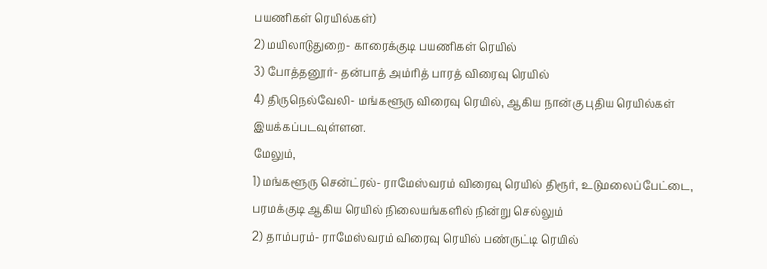பயணிகள் ரெயில்கள்)
2) மயிலாடுதுறை- காரைக்குடி பயணிகள் ரெயில்
3) போத்தனூர்- தன்பாத் அம்ரித் பாரத் விரைவு ரெயில்
4) திருநெல்வேலி- மங்களூரு விரைவு ரெயில், ஆகிய நான்கு புதிய ரெயில்கள் இயக்கப்படவுள்ளன.
மேலும்,
1) மங்களூரு சென்ட்ரல்- ராமேஸ்வரம் விரைவு ரெயில் திரூர், உடுமலைப்பேட்டை, பரமக்குடி ஆகிய ரெயில் நிலையங்களில் நின்று செல்லும்
2) தாம்பரம்- ராமேஸ்வரம் விரைவு ரெயில் பண்ருட்டி ரெயில்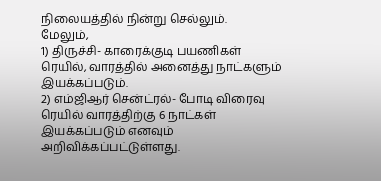நிலையத்தில் நின்று செல்லும்.
மேலும்,
1) திருச்சி- காரைக்குடி பயணிகள் ரெயில், வாரத்தில் அனைத்து நாட்களும் இயக்கப்படும்.
2) எம்ஜிஆர் சென்ட்ரல்- போடி விரைவு ரெயில் வாரத்திற்கு 6 நாட்கள் இயக்கப்படும் எனவும் அறிவிக்கப்பட்டுள்ளது.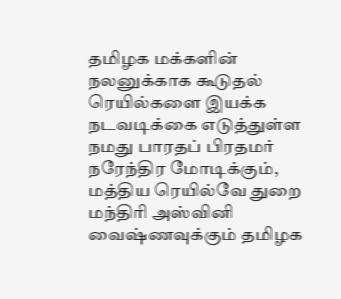தமிழக மக்களின் நலனுக்காக கூடுதல் ரெயில்களை இயக்க நடவடிக்கை எடுத்துள்ள நமது பாரதப் பிரதமர் நரேந்திர மோடிக்கும், மத்திய ரெயில்வே துறை மந்திரி அஸ்வினி வைஷ்ணவுக்கும் தமிழக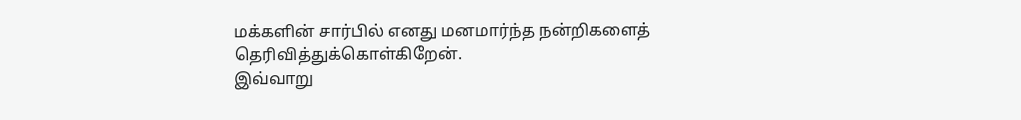மக்களின் சார்பில் எனது மனமார்ந்த நன்றிகளைத் தெரிவித்துக்கொள்கிறேன்.
இவ்வாறு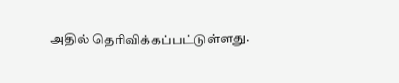அதில் தெரிவிக்கப்பட்டுள்ளது.